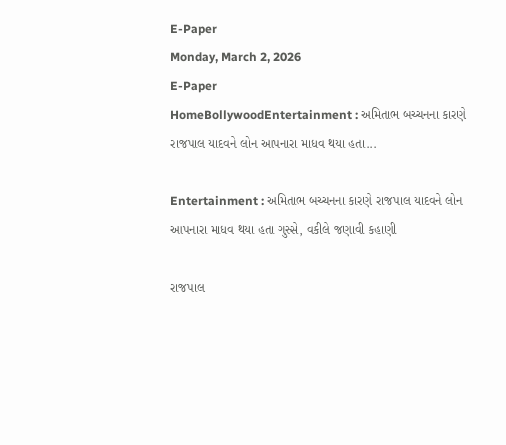E-Paper
Monday, March 2, 2026
E-Paper
HomeBollywoodEntertainment : અમિતાભ બચ્ચનના કારણે રાજપાલ યાદવને લોન આપનારા માધવ થયા હતા...

Entertainment : અમિતાભ બચ્ચનના કારણે રાજપાલ યાદવને લોન આપનારા માધવ થયા હતા ગુસ્સે, વકીલે જણાવી કહાણી

રાજપાલ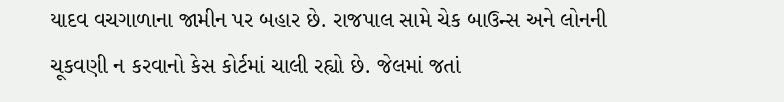યાદવ વચગાળાના જામીન પર બહાર છે. રાજપાલ સામે ચેક બાઉન્સ અને લોનની ચૂકવણી ન કરવાનો કેસ કોર્ટમાં ચાલી રહ્યો છે. જેલમાં જતાં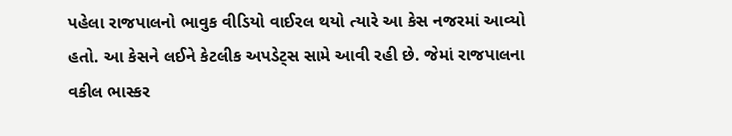પહેલા રાજપાલનો ભાવુક વીડિયો વાઈરલ થયો ત્યારે આ કેસ નજરમાં આવ્યો હતો. આ કેસને લઈને કેટલીક અપડેટ્સ સામે આવી રહી છે. જેમાં રાજપાલના વકીલ ભાસ્કર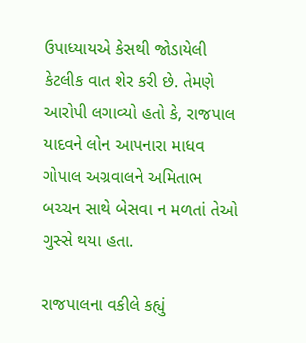ઉપાધ્યાયએ કેસથી જોડાયેલી કેટલીક વાત શેર કરી છે. તેમણે આરોપી લગાવ્યો હતો કે, રાજપાલ યાદવને લોન આપનારા માધવ ગોપાલ અગ્રવાલને અમિતાભ બચ્ચન સાથે બેસવા ન મળતાં તેઓ ગુસ્સે થયા હતા.

રાજપાલના વકીલે કહ્યું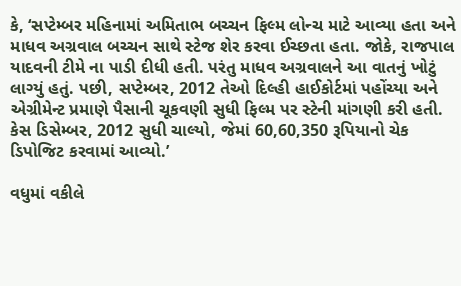કે, ‘સપ્ટેમ્બર મહિનામાં અમિતાભ બચ્ચન ફિલ્મ લોન્ચ માટે આવ્યા હતા અને માધવ અગ્રવાલ બચ્ચન સાથે સ્ટેજ શેર કરવા ઈચ્છતા હતા. જોકે, રાજપાલ યાદવની ટીમે ના પાડી દીધી હતી. પરંતુ માધવ અગ્રવાલને આ વાતનું ખોટું લાગ્યું હતું. પછી, સપ્ટેમ્બર, 2012 તેઓ દિલ્હી હાઈકોર્ટમાં પહોંચ્યા અને એગ્રીમેન્ટ પ્રમાણે પૈસાની ચૂકવણી સુધી ફિલ્મ પર સ્ટેની માંગણી કરી હતી. કેસ ડિસેમ્બર, 2012 સુધી ચાલ્યો, જેમાં 60,60,350 રૂપિયાનો ચેક ડિપોજિટ કરવામાં આવ્યો.’

વધુમાં વકીલે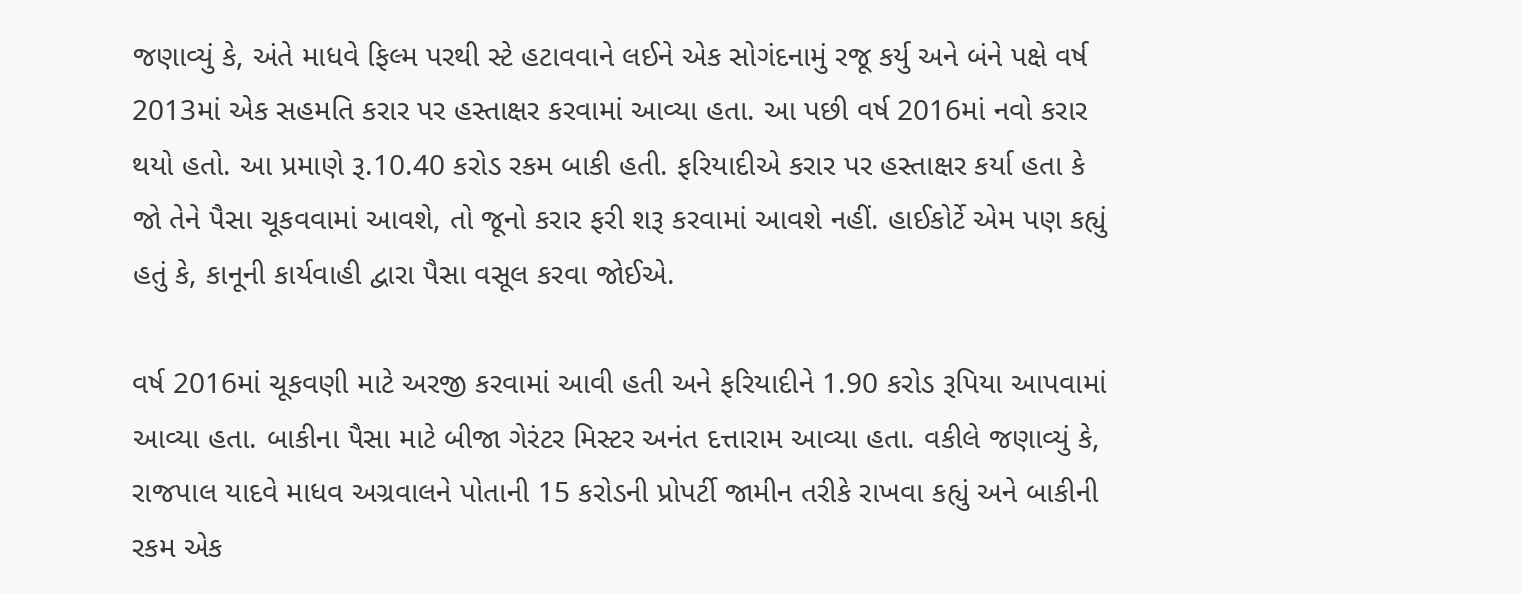જણાવ્યું કે, અંતે માધવે ફિલ્મ પરથી સ્ટે હટાવવાને લઈને એક સોગંદનામું રજૂ કર્યુ અને બંને પક્ષે વર્ષ 2013માં એક સહમતિ કરાર પર હસ્તાક્ષર કરવામાં આવ્યા હતા. આ પછી વર્ષ 2016માં નવો કરાર થયો હતો. આ પ્રમાણે રૂ.10.40 કરોડ રકમ બાકી હતી. ફરિયાદીએ કરાર પર હસ્તાક્ષર કર્યા હતા કે જો તેને પૈસા ચૂકવવામાં આવશે, તો જૂનો કરાર ફરી શરૂ કરવામાં આવશે નહીં. હાઈકોર્ટે એમ પણ કહ્યું હતું કે, કાનૂની કાર્યવાહી દ્વારા પૈસા વસૂલ કરવા જોઈએ.

વર્ષ 2016માં ચૂકવણી માટે અરજી કરવામાં આવી હતી અને ફરિયાદીને 1.90 કરોડ રૂપિયા આપવામાં આવ્યા હતા. બાકીના પૈસા માટે બીજા ગેરંટર મિસ્ટર અનંત દત્તારામ આવ્યા હતા. વકીલે જણાવ્યું કે, રાજપાલ યાદવે માધવ અગ્રવાલને પોતાની 15 કરોડની પ્રોપર્ટી જામીન તરીકે રાખવા કહ્યું અને બાકીની રકમ એક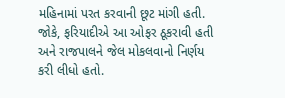મહિનામાં પરત કરવાની છૂટ માંગી હતી. જોકે, ફરિયાદીએ આ ઓફર ઠૂકરાવી હતી અને રાજપાલને જેલ મોકલવાનો નિર્ણય કરી લીધો હતો.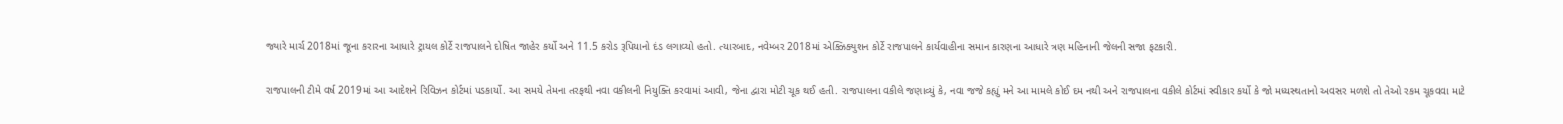જ્યારે માર્ચ 2018માં જૂના કરારના આધારે ટ્રાયલ કોર્ટે રાજપાલને દોષિત જાહેર કર્યો અને 11.5 કરોડ રૂપિયાનો દંડ લગાવ્યો હતો. ત્યારબાદ, નવેમ્બર 2018માં એક્ઝિક્યુશન કોર્ટે રાજપાલને કાર્યવાહીના સમાન કારણના આધારે ત્રણ મહિનાની જેલની સજા ફટકારી.

રાજપાલની ટીમે વર્ષ 2019માં આ આદેશને રિવિઝન કોર્ટમાં પડકાર્યો. આ સમયે તેમના તરફથી નવા વકીલની નિયુક્તિ કરવામાં આવી, જેના દ્વારા મોટી ચૂક થઈ હતી. રાજપાલના વકીલે જણાવ્યું કે, નવા જજે કહ્યું મને આ મામલે કોઈ દમ નથી અને રાજપાલના વકીલે કોર્ટમાં સ્વીકાર કર્યો કે જો મધ્યસ્થતાનો અવસર મળશે તો તેઓ રકમ ચૂકવવા માટે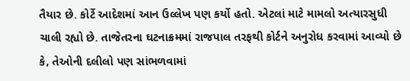તૈયાર છે. કોર્ટે આદેશમાં આન ઉલ્લેખ પણ કર્યો હતો. એટલાં માટે મામલો અત્યારસુધી ચાલી રહ્યો છે. તાજેતરના ઘટનાક્રમમાં રાજપાલ તરફથી કોર્ટને અનુરોધ કરવામાં આવ્યો છે કે, તેઓની દલીલો પણ સાંભળવામાં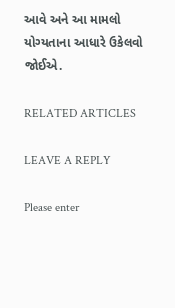આવે અને આ મામલો યોગ્યતાના આધારે ઉકેલવો જોઈએ.

RELATED ARTICLES

LEAVE A REPLY

Please enter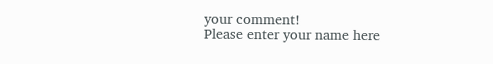your comment!
Please enter your name here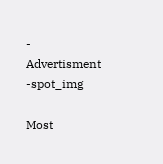- Advertisment -spot_img

Most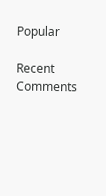Popular

Recent Comments